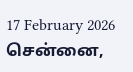17 February 2026 சென்னை,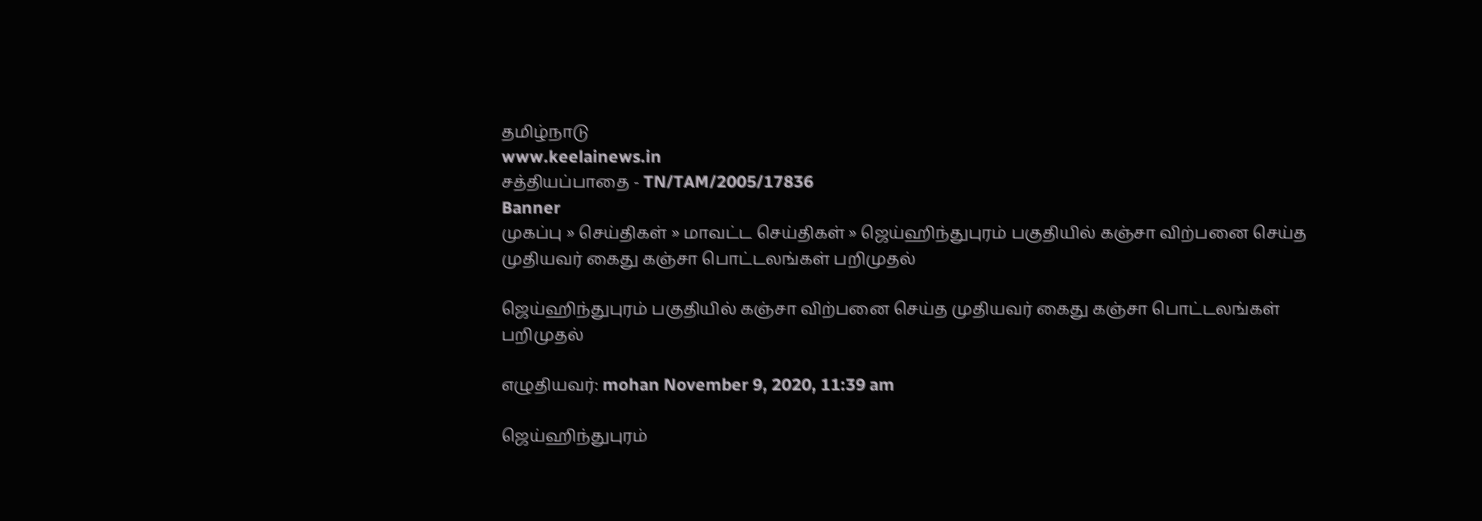தமிழ்நாடு
www.keelainews.in
சத்தியப்பாதை - TN/TAM/2005/17836
Banner
முகப்பு » செய்திகள் » மாவட்ட செய்திகள் » ஜெய்ஹிந்துபுரம் பகுதியில் கஞ்சா விற்பனை செய்த முதியவர் கைது கஞ்சா பொட்டலங்கள் பறிமுதல்

ஜெய்ஹிந்துபுரம் பகுதியில் கஞ்சா விற்பனை செய்த முதியவர் கைது கஞ்சா பொட்டலங்கள் பறிமுதல்

எழுதியவர்: mohan November 9, 2020, 11:39 am

ஜெய்ஹிந்துபுரம்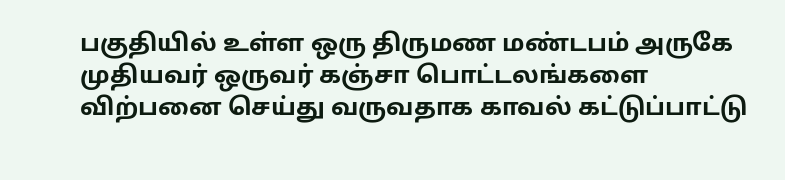பகுதியில் உள்ள ஒரு திருமண மண்டபம் அருகே முதியவர் ஒருவர் கஞ்சா பொட்டலங்களை விற்பனை செய்து வருவதாக காவல் கட்டுப்பாட்டு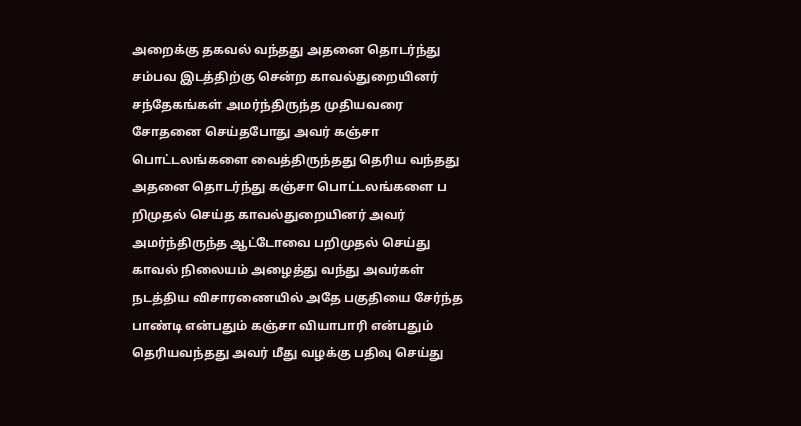அறைக்கு தகவல் வந்தது அதனை தொடர்ந்து சம்பவ இடத்திற்கு சென்ற காவல்துறையினர் சந்தேகங்கள் அமர்ந்திருந்த முதியவரை சோதனை செய்தபோது அவர் கஞ்சா பொட்டலங்களை வைத்திருந்தது தெரிய வந்தது அதனை தொடர்ந்து கஞ்சா பொட்டலங்களை ப றிமுதல் செய்த காவல்துறையினர் அவர் அமர்ந்திருந்த ஆட்டோவை பறிமுதல் செய்து காவல் நிலையம் அழைத்து வந்து அவர்கள் நடத்திய விசாரணையில் அதே பகுதியை சேர்ந்த பாண்டி என்பதும் கஞ்சா வியாபாரி என்பதும் தெரியவந்தது அவர் மீது வழக்கு பதிவு செய்து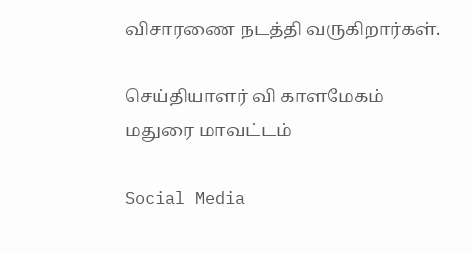விசாரணை நடத்தி வருகிறார்கள்.

செய்தியாளர் வி காளமேகம் மதுரை மாவட்டம்

Social Media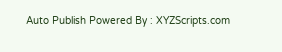Auto Publish Powered By : XYZScripts.com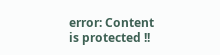error: Content is protected !!